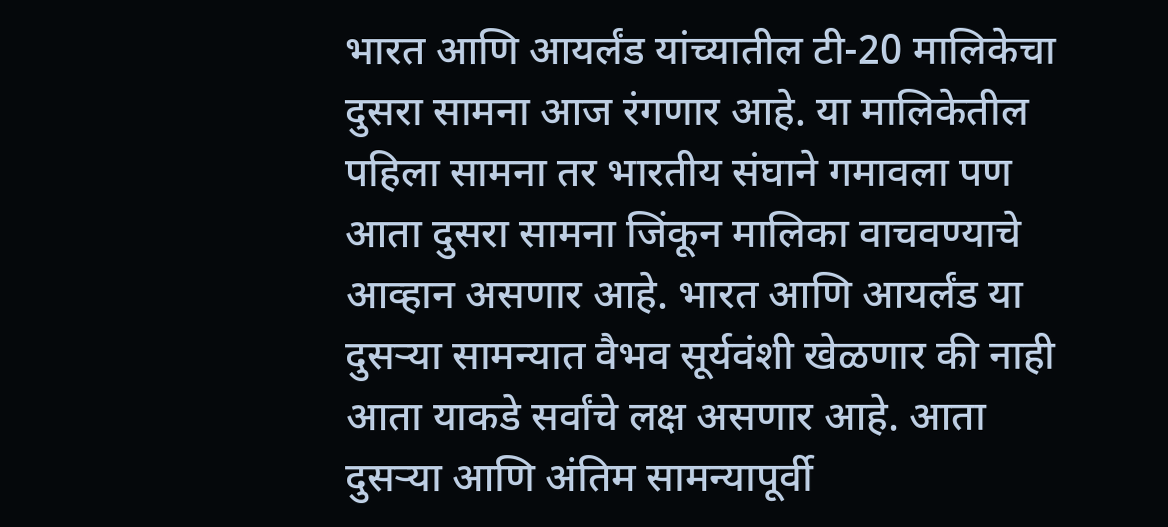भारत आणि आयर्लंड यांच्यातील टी-20 मालिकेचा दुसरा सामना आज रंगणार आहे. या मालिकेतील पहिला सामना तर भारतीय संघाने गमावला पण आता दुसरा सामना जिंकून मालिका वाचवण्याचे आव्हान असणार आहे. भारत आणि आयर्लंड या दुसऱ्या सामन्यात वैभव सूर्यवंशी खेळणार की नाही आता याकडे सर्वांचे लक्ष असणार आहे. आता दुसऱ्या आणि अंतिम सामन्यापूर्वी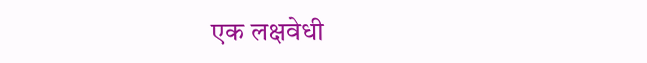एक लक्षवेधी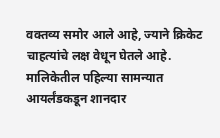वक्तव्य समोर आले आहे, ज्याने क्रिकेट चाहत्यांचे लक्ष वेधून घेतले आहे. मालिकेतील पहिल्या सामन्यात आयर्लंडकडून शानदार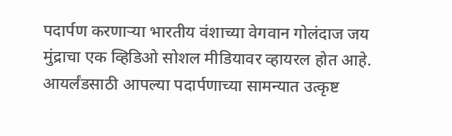पदार्पण करणाऱ्या भारतीय वंशाच्या वेगवान गोलंदाज जय मुंद्राचा एक व्हिडिओ सोशल मीडियावर व्हायरल होत आहे.
आयर्लंडसाठी आपल्या पदार्पणाच्या सामन्यात उत्कृष्ट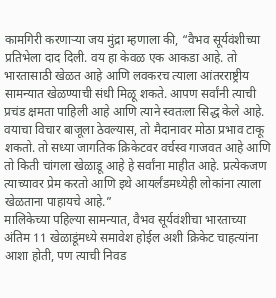कामगिरी करणाऱ्या जय मुंद्रा म्हणाला की, “वैभव सूर्यवंशीच्या प्रतिभेला दाद दिली. वय हा केवळ एक आकडा आहे. तो भारतासाठी खेळत आहे आणि लवकरच त्याला आंतरराष्ट्रीय सामन्यात खेळण्याची संधी मिळू शकते. आपण सर्वांनी त्याची प्रचंड क्षमता पाहिली आहे आणि त्याने स्वतःला सिद्ध केले आहे. वयाचा विचार बाजूला ठेवल्यास, तो मैदानावर मोठा प्रभाव टाकू शकतो. तो सध्या जागतिक क्रिकेटवर वर्चस्व गाजवत आहे आणि तो किती चांगला खेळाडू आहे हे सर्वांना माहीत आहे. प्रत्येकजण त्याच्यावर प्रेम करतो आणि इथे आयर्लंडमध्येही लोकांना त्याला खेळताना पाहायचे आहे.”
मालिकेच्या पहिल्या सामन्यात, वैभव सूर्यवंशीचा भारताच्या अंतिम 11 खेळाडूंमध्ये समावेश होईल अशी क्रिकेट चाहत्यांना आशा होती, पण त्याची निवड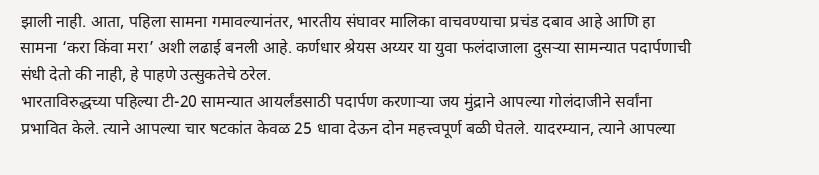झाली नाही. आता, पहिला सामना गमावल्यानंतर, भारतीय संघावर मालिका वाचवण्याचा प्रचंड दबाव आहे आणि हा सामना ‘करा किंवा मरा’ अशी लढाई बनली आहे. कर्णधार श्रेयस अय्यर या युवा फलंदाजाला दुसऱ्या सामन्यात पदार्पणाची संधी देतो की नाही, हे पाहणे उत्सुकतेचे ठरेल.
भारताविरुद्धच्या पहिल्या टी-20 सामन्यात आयर्लंडसाठी पदार्पण करणाऱ्या जय मुंद्राने आपल्या गोलंदाजीने सर्वांना प्रभावित केले. त्याने आपल्या चार षटकांत केवळ 25 धावा देऊन दोन महत्त्वपूर्ण बळी घेतले. यादरम्यान, त्याने आपल्या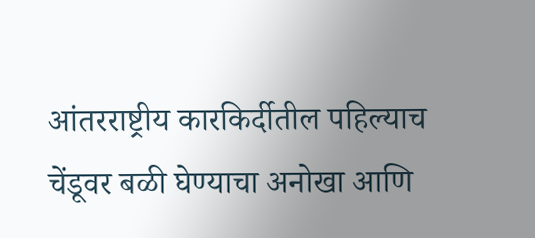आंतरराष्ट्रीय कारकिर्दीतील पहिल्याच चेंडूवर बळी घेण्याचा अनोखा आणि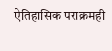ऐतिहासिक पराक्रमही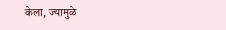केला, ज्यामुळे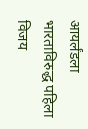आयर्लंडला भारताविरुद्ध पहिला विजय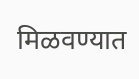मिळवण्यात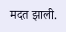मदत झाली.